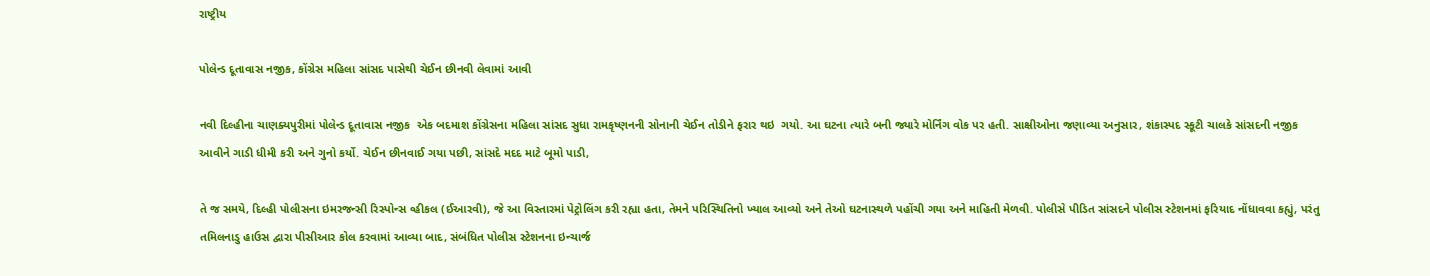રાષ્ટ્રીય

પોલેન્ડ દૂતાવાસ નજીક, કોંગ્રેસ મહિલા સાંસદ પાસેથી ચેઈન છીનવી લેવામાં આવી

નવી દિલ્હીના ચાણક્યપુરીમાં પોલેન્ડ દૂતાવાસ નજીક  એક બદમાશ કોંગ્રેસના મહિલા સાંસદ સુધા રામકૃષ્ણનની સોનાની ચેઈન તોડીને ફરાર થઇ  ગયો. આ ઘટના ત્યારે બની જ્યારે મોર્નિંગ વોક પર હતી. સાક્ષીઓના જણાવ્યા અનુસાર, શંકાસ્પદ સ્કૂટી ચાલકે સાંસદની નજીક આવીને ગાડી ધીમી કરી અને ગુનો કર્યો. ચેઈન છીનવાઈ ગયા પછી, સાંસદે મદદ માટે બૂમો પાડી,

તે જ સમયે, દિલ્હી પોલીસના ઇમરજન્સી રિસ્પોન્સ વ્હીકલ (ઈઆરવી), જે આ વિસ્તારમાં પેટ્રોલિંગ કરી રહ્યા હતા, તેમને પરિસ્થિતિનો ખ્યાલ આવ્યો અને તેઓ ઘટનાસ્થળે પહોંચી ગયા અને માહિતી મેળવી. પોલીસે પીડિત સાંસદને પોલીસ સ્ટેશનમાં ફરિયાદ નોંધાવવા કહ્યું, પરંતુ તમિલનાડુ હાઉસ દ્વારા પીસીઆર કોલ કરવામાં આવ્યા બાદ, સંબંધિત પોલીસ સ્ટેશનના ઇન્ચાર્જ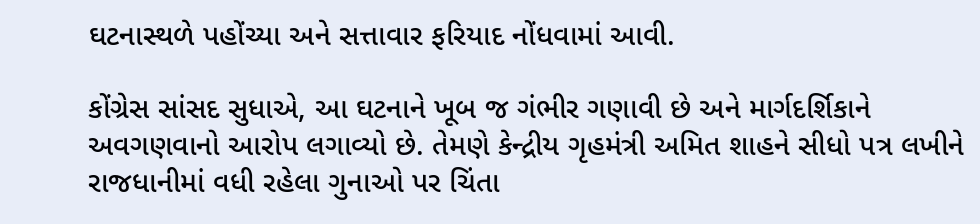ઘટનાસ્થળે પહોંચ્યા અને સત્તાવાર ફરિયાદ નોંધવામાં આવી.

કોંગ્રેસ સાંસદ સુધાએ, આ ઘટનાને ખૂબ જ ગંભીર ગણાવી છે અને માર્ગદર્શિકાને અવગણવાનો આરોપ લગાવ્યો છે. તેમણે કેન્દ્રીય ગૃહમંત્રી અમિત શાહને સીધો પત્ર લખીને રાજધાનીમાં વધી રહેલા ગુનાઓ પર ચિંતા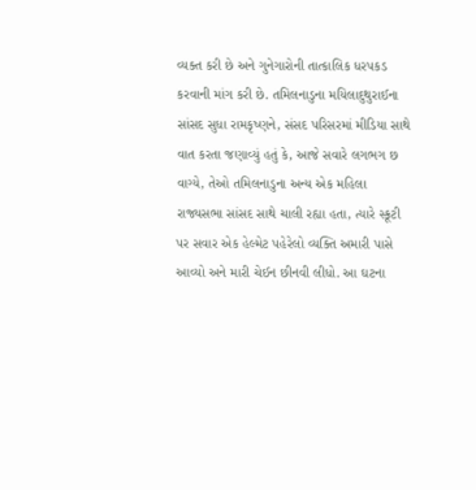વ્યક્ત કરી છે અને ગુનેગારોની તાત્કાલિક ધરપકડ કરવાની માંગ કરી છે. તમિલનાડુના મયિલાદુથુરાઈના સાંસદ સુધા રામકૃષ્ણને, સંસદ પરિસરમાં મીડિયા સાથે વાત કરતા જણાવ્યું હતું કે, આજે સવારે લગભગ છ વાગ્યે, તેઓ તમિલનાડુના અન્ય એક મહિલા રાજ્યસભા સાંસદ સાથે ચાલી રહ્યા હતા, ત્યારે સ્કૂટી પર સવાર એક હેલ્મેટ પહેરેલો વ્યક્તિ અમારી પાસે આવ્યો અને મારી ચેઈન છીનવી લીધો. આ ઘટના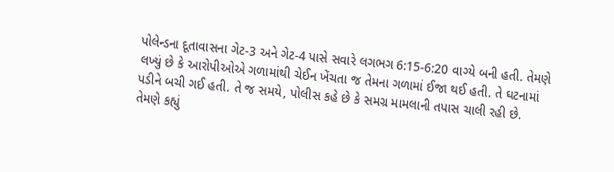પોલેન્ડના દૂતાવાસના ગેટ-3 અને ગેટ-4 પાસે સવારે લગભગ 6:15-6:20 વાગ્યે બની હતી. તેમણે લખ્યું છે કે આરોપીઓએ ગળામાંથી ચેઈન ખેંચતા જ તેમના ગળામાં ઈજા થઈ હતી. તે ઘટનામાં પડીને બચી ગઈ હતી. તે જ સમયે, પોલીસ કહે છે કે સમગ્ર મામલાની તપાસ ચાલી રહી છે. તેમણે કહ્યું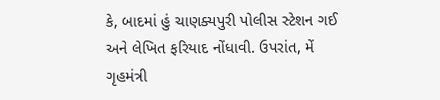કે, બાદમાં હું ચાણક્યપુરી પોલીસ સ્ટેશન ગઈ અને લેખિત ફરિયાદ નોંધાવી. ઉપરાંત, મેં ગૃહમંત્રી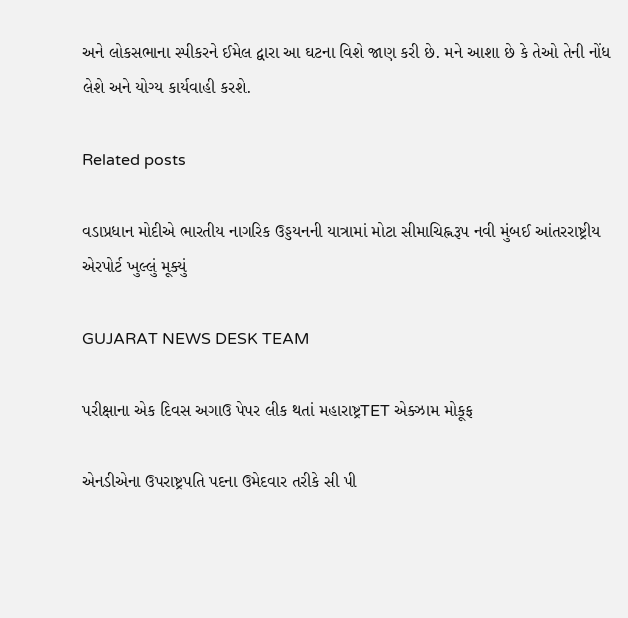અને લોકસભાના સ્પીકરને ઈમેલ દ્વારા આ ઘટના વિશે જાણ કરી છે. મને આશા છે કે તેઓ તેની નોંધ લેશે અને યોગ્ય કાર્યવાહી કરશે.

Related posts

વડાપ્રધાન મોદીએ ભારતીય નાગરિક ઉડ્ડયનની યાત્રામાં મોટા સીમાચિહ્નરૂપ નવી મુંબઈ આંતરરાષ્ટ્રીય એરપોર્ટ ખુલ્લું મૂક્યું

GUJARAT NEWS DESK TEAM

પરીક્ષાના એક દિવસ અગાઉ પેપર લીક થતાં મહારાષ્ટ્રTET એક્ઝામ મોકૂફ

એનડીએના ઉપરાષ્ટ્રપતિ પદના ઉમેદવાર તરીકે સી પી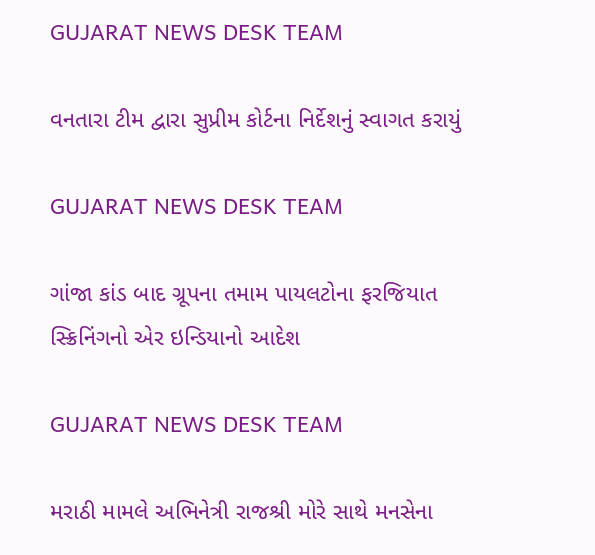GUJARAT NEWS DESK TEAM

વનતારા ટીમ દ્વારા સુપ્રીમ કોર્ટના નિર્દેશનું સ્વાગત કરાયું

GUJARAT NEWS DESK TEAM

ગાંજા કાંડ બાદ ગ્રૂપના તમામ પાયલટોના ફરજિયાત સ્ક્રિનિંગનો એર ઇન્ડિયાનો આદેશ

GUJARAT NEWS DESK TEAM

મરાઠી મામલે અભિનેત્રી રાજશ્રી મોરે સાથે મનસેના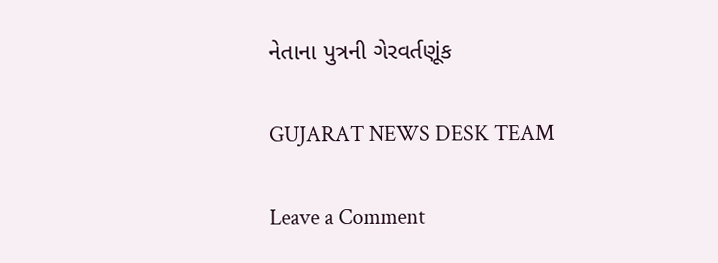નેતાના પુત્રની ગેરવર્તણૂંક

GUJARAT NEWS DESK TEAM

Leave a Comment